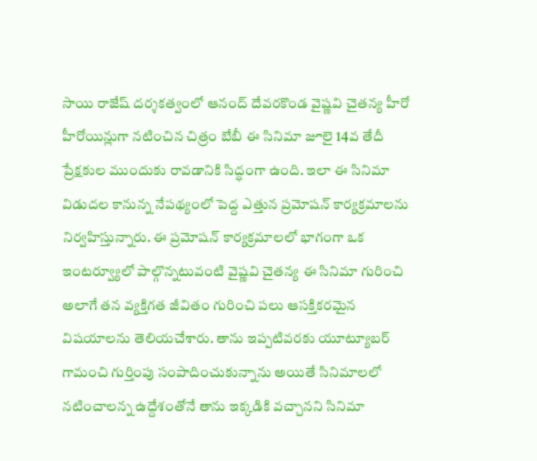సాయి రాజేష్ దర్శకత్వంలో ఆనంద్ దేవరకొండ వైష్ణవి చైతన్య హీరో హీరోయిన్లుగా నటించిన చిత్రం బేబీ ఈ సినిమా జూలై 14వ తేదీ ప్రేక్షకుల ముందుకు రావడానికి సిద్ధంగా ఉంది. ఇలా ఈ సినిమా విడుదల కానున్న నేపథ్యంలో పెద్ద ఎత్తున ప్రమోషన్ కార్యక్రమాలను నిర్వహిస్తున్నారు. ఈ ప్రమోషన్ కార్యక్రమాలలో భాగంగా ఒక ఇంటర్వ్యూలో పాల్గొన్నటువంటి వైష్ణవి చైతన్య ఈ సినిమా గురించి అలాగే తన వ్యక్తిగత జీవితం గురించి పలు ఆసక్తికరమైన విషయాలను తెలియచేశారు. తాను ఇప్పటివరకు యూట్యూబర్ గామంచి గుర్తింపు సంపాదించుకున్నాను అయితే సినిమాలలో నటించాలన్న ఉద్దేశంతోనే తాను ఇక్కడికి వచ్చానని సినిమా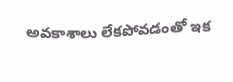అవకాశాలు లేకపోవడంతో ఇక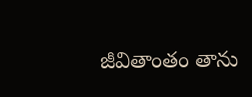జీవితాంతం తాను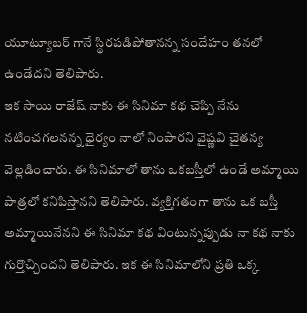యూట్యూబర్ గానే స్థిరపడిపోతానన్న సందేహం తనలో ఉండేదని తెలిపారు.
ఇక సాయి రాజేష్ నాకు ఈ సినిమా కథ చెప్పి నేను నటించగలనన్న ధైర్యం నాలో నింపారని వైష్ణవి చైతన్య వెల్లడించారు. ఈ సినిమాలో తాను ఒకబస్తీలో ఉండే అమ్మాయి పాత్రలో కనిపిస్తానని తెలిపారు. వ్యక్తిగతంగా తాను ఒక బస్తీ అమ్మాయినేనని ఈ సినిమా కథ వింటున్నప్పుడు నా కథ నాకు గుర్తొచ్చిందని తెలిపారు. ఇక ఈ సినిమాలోని ప్రతి ఒక్క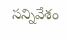సన్నివేశం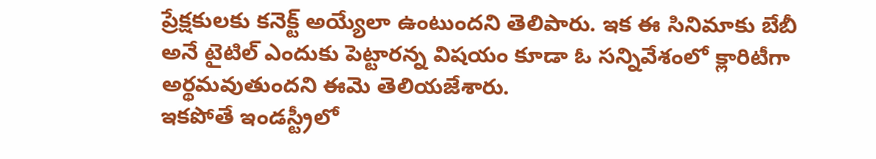ప్రేక్షకులకు కనెక్ట్ అయ్యేలా ఉంటుందని తెలిపారు. ఇక ఈ సినిమాకు బేబీ అనే టైటిల్ ఎందుకు పెట్టారన్న విషయం కూడా ఓ సన్నివేశంలో క్లారిటీగా అర్థమవుతుందని ఈమె తెలియజేశారు.
ఇకపోతే ఇండస్ట్రీలో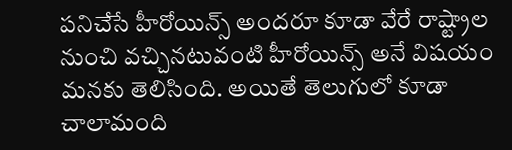పనిచేసే హీరోయిన్స్ అందరూ కూడా వేరే రాష్ట్రాల నుంచి వచ్చినటువంటి హీరోయిన్స్ అనే విషయం మనకు తెలిసింది. అయితే తెలుగులో కూడా చాలామంది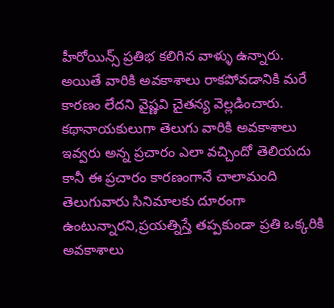హీరోయిన్స్ ప్రతిభ కలిగిన వాళ్ళు ఉన్నారు. అయితే వారికి అవకాశాలు రాకపోవడానికి మరే కారణం లేదని వైష్ణవి చైతన్య వెల్లడించారు. కథానాయకులుగా తెలుగు వారికి అవకాశాలు ఇవ్వరు అన్న ప్రచారం ఎలా వచ్చిందో తెలియదు కానీ ఈ ప్రచారం కారణంగానే చాలామంది తెలుగువారు సినిమాలకు దూరంగా ఉంటున్నారని,ప్రయత్నిస్తే తప్పకుండా ప్రతి ఒక్కరికి అవకాశాలు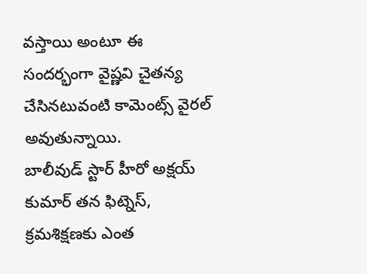వస్తాయి అంటూ ఈ సందర్భంగా వైష్ణవి చైతన్య చేసినటువంటి కామెంట్స్ వైరల్ అవుతున్నాయి.
బాలీవుడ్ స్టార్ హీరో అక్షయ్ కుమార్ తన ఫిట్నెస్, క్రమశిక్షణకు ఎంత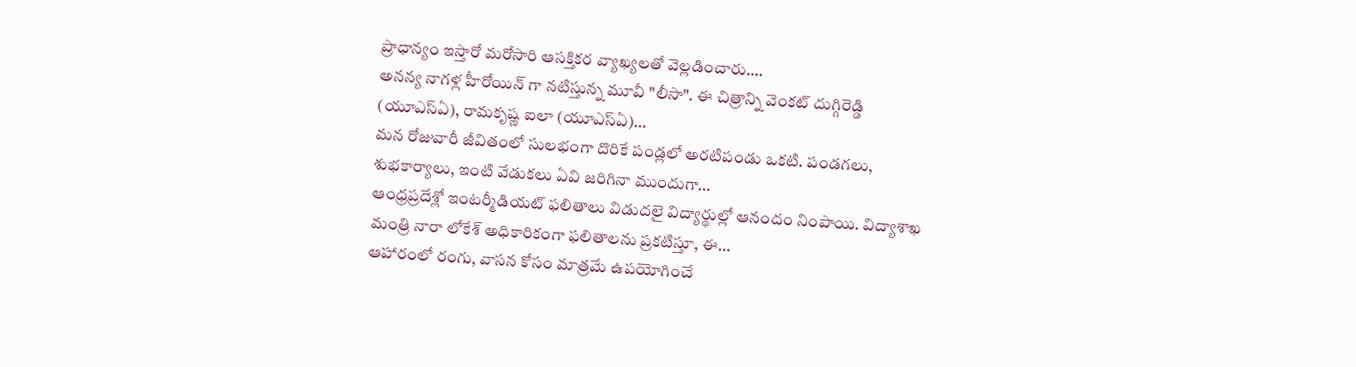ప్రాధాన్యం ఇస్తారో మరోసారి ఆసక్తికర వ్యాఖ్యలతో వెల్లడించారు.…
అనన్య నాగళ్ల హీరోయిన్ గా నటిస్తున్న మూవీ "లీసా". ఈ చిత్రాన్ని వెంకట్ దుగ్గిరెడ్డి (యూఎస్ఏ), రామకృష్ణ ఐలా (యూఎస్ఏ)…
మన రోజువారీ జీవితంలో సులభంగా దొరికే పండ్లలో అరటిపండు ఒకటి. పండగలు, శుభకార్యాలు, ఇంటి వేడుకలు ఏవి జరిగినా ముందుగా…
ఆంధ్రప్రదేశ్లో ఇంటర్మీడియట్ ఫలితాలు విడుదలై విద్యార్థుల్లో ఆనందం నింపాయి. విద్యాశాఖ మంత్రి నారా లోకేశ్ అధికారికంగా ఫలితాలను ప్రకటిస్తూ, ఈ…
ఆహారంలో రంగు, వాసన కోసం మాత్రమే ఉపయోగించే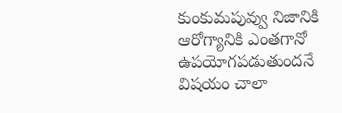కుంకుమపువ్వు నిజానికి ఆరోగ్యానికి ఎంతగానో ఉపయోగపడుతుందనే విషయం చాలా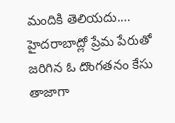మందికి తెలియదు.…
హైదరాబాద్లో ప్రేమ పేరుతో జరిగిన ఓ దొంగతనం కేసు తాజాగా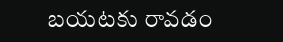బయటకు రావడం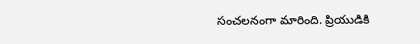సంచలనంగా మారింది. ప్రియుడికి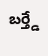బర్త్డే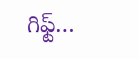గిఫ్ట్…